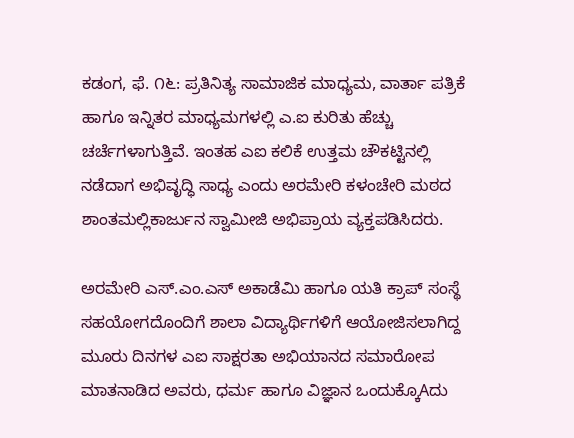ಕಡಂಗ, ಫೆ. ೧೬: ಪ್ರತಿನಿತ್ಯ ಸಾಮಾಜಿಕ ಮಾಧ್ಯಮ, ವಾರ್ತಾ ಪತ್ರಿಕೆ ಹಾಗೂ ಇನ್ನಿತರ ಮಾಧ್ಯಮಗಳಲ್ಲಿ ಎ.ಐ ಕುರಿತು ಹೆಚ್ಚು ಚರ್ಚೆಗಳಾಗುತ್ತಿವೆ. ಇಂತಹ ಎಐ ಕಲಿಕೆ ಉತ್ತಮ ಚೌಕಟ್ಟಿನಲ್ಲಿ ನಡೆದಾಗ ಅಭಿವೃದ್ಧಿ ಸಾಧ್ಯ ಎಂದು ಅರಮೇರಿ ಕಳಂಚೇರಿ ಮಠದ ಶಾಂತಮಲ್ಲಿಕಾರ್ಜುನ ಸ್ವಾಮೀಜಿ ಅಭಿಪ್ರಾಯ ವ್ಯಕ್ತಪಡಿಸಿದರು.

ಅರಮೇರಿ ಎಸ್.ಎಂ.ಎಸ್ ಅಕಾಡೆಮಿ ಹಾಗೂ ಯತಿ ಕ್ರಾಪ್ ಸಂಸ್ಥೆ ಸಹಯೋಗದೊಂದಿಗೆ ಶಾಲಾ ವಿದ್ಯಾರ್ಥಿಗಳಿಗೆ ಆಯೋಜಿಸಲಾಗಿದ್ದ ಮೂರು ದಿನಗಳ ಎಐ ಸಾಕ್ಷರತಾ ಅಭಿಯಾನದ ಸಮಾರೋಪ ಮಾತನಾಡಿದ ಅವರು, ಧರ್ಮ ಹಾಗೂ ವಿಜ್ಞಾನ ಒಂದುಕ್ಕೊAದು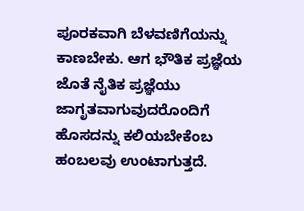ಪೂರಕವಾಗಿ ಬೆಳವಣಿಗೆಯನ್ನು ಕಾಣಬೇಕು. ಆಗ ಭೌತಿಕ ಪ್ರಜ್ಞೆಯ ಜೊತೆ ನೈತಿಕ ಪ್ರಜ್ಞೆಯು ಜಾಗೃತವಾಗುವುದರೊಂದಿಗೆ ಹೊಸದನ್ನು ಕಲಿಯಬೇಕೆಂಬ ಹಂಬಲವು ಉಂಟಾಗುತ್ತದೆ.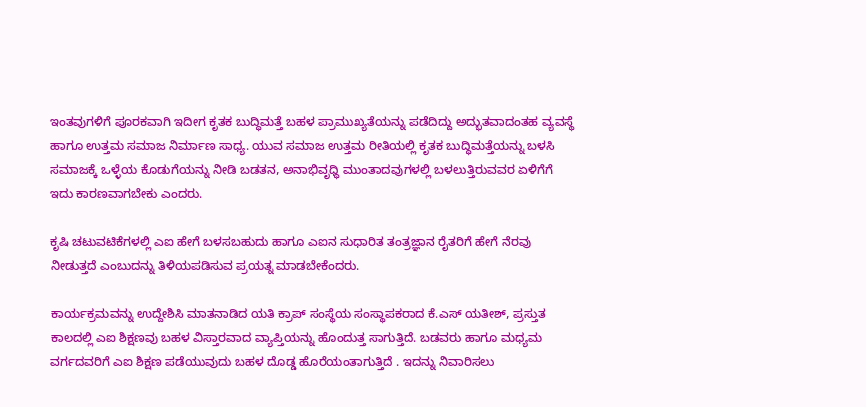ಇಂತವುಗಳಿಗೆ ಪೂರಕವಾಗಿ ಇದೀಗ ಕೃತಕ ಬುದ್ಧಿಮತ್ತೆ ಬಹಳ ಪ್ರಾಮುಖ್ಯತೆಯನ್ನು ಪಡೆದಿದ್ದು ಅದ್ಭುತವಾದಂತಹ ವ್ಯವಸ್ಥೆ ಹಾಗೂ ಉತ್ತಮ ಸಮಾಜ ನಿರ್ಮಾಣ ಸಾಧ್ಯ. ಯುವ ಸಮಾಜ ಉತ್ತಮ ರೀತಿಯಲ್ಲಿ ಕೃತಕ ಬುದ್ಧಿಮತ್ತೆಯನ್ನು ಬಳಸಿ ಸಮಾಜಕ್ಕೆ ಒಳ್ಳೆಯ ಕೊಡುಗೆಯನ್ನು ನೀಡಿ ಬಡತನ, ಅನಾಭಿವೃಧ್ಧಿ ಮುಂತಾದವುಗಳಲ್ಲಿ ಬಳಲುತ್ತಿರುವವರ ಏಳಿಗೆಗೆ ಇದು ಕಾರಣವಾಗಬೇಕು ಎಂದರು.

ಕೃಷಿ ಚಟುವಟಿಕೆಗಳಲ್ಲಿ ಎಐ ಹೇಗೆ ಬಳಸಬಹುದು ಹಾಗೂ ಎಐನ ಸುಧಾರಿತ ತಂತ್ರಜ್ಞಾನ ರೈತರಿಗೆ ಹೇಗೆ ನೆರವು ನೀಡುತ್ತದೆ ಎಂಬುದನ್ನು ತಿಳಿಯಪಡಿಸುವ ಪ್ರಯತ್ನ ಮಾಡಬೇಕೆಂದರು.

ಕಾರ್ಯಕ್ರಮವನ್ನು ಉದ್ದೇಶಿಸಿ ಮಾತನಾಡಿದ ಯತಿ ಕ್ರಾಪ್ ಸಂಸ್ಥೆಯ ಸಂಸ್ಥಾಪಕರಾದ ಕೆ.ಎಸ್ ಯತೀಶ್, ಪ್ರಸ್ತುತ ಕಾಲದಲ್ಲಿ ಎಐ ಶಿಕ್ಷಣವು ಬಹಳ ವಿಸ್ತಾರವಾದ ವ್ಯಾಪ್ತಿಯನ್ನು ಹೊಂದುತ್ತ ಸಾಗುತ್ತಿದೆ. ಬಡವರು ಹಾಗೂ ಮಧ್ಯಮ ವರ್ಗದವರಿಗೆ ಎಐ ಶಿಕ್ಷಣ ಪಡೆಯುವುದು ಬಹಳ ದೊಡ್ಡ ಹೊರೆಯಂತಾಗುತ್ತಿದೆ . ಇದನ್ನು ನಿವಾರಿಸಲು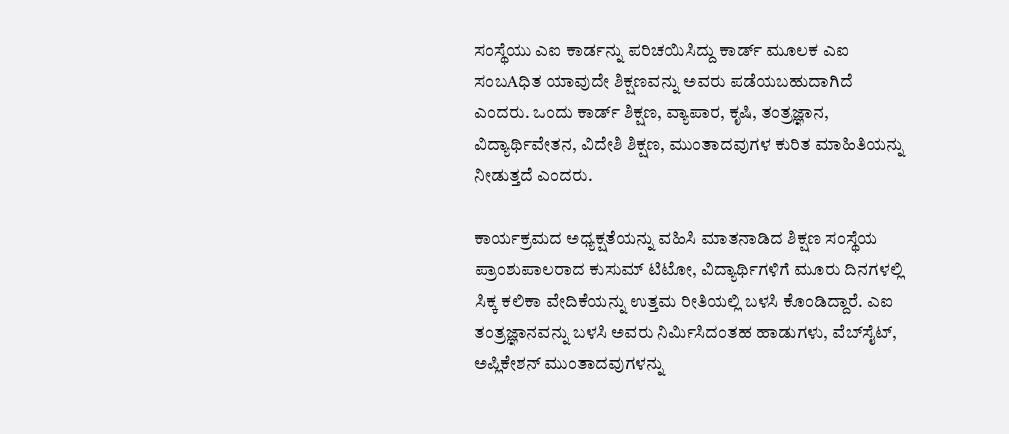ಸಂಸ್ಥೆಯು ಎಐ ಕಾರ್ಡನ್ನು ಪರಿಚಯಿಸಿದ್ದು ಕಾರ್ಡ್ ಮೂಲಕ ಎಐ ಸಂಬAಧಿತ ಯಾವುದೇ ಶಿಕ್ಷಣವನ್ನು ಅವರು ಪಡೆಯಬಹುದಾಗಿದೆ ಎಂದರು. ಒಂದು ಕಾರ್ಡ್ ಶಿಕ್ಷಣ, ವ್ಯಾಪಾರ, ಕೃಷಿ, ತಂತ್ರಜ್ಞಾನ, ವಿದ್ಯಾರ್ಥಿವೇತನ, ವಿದೇಶಿ ಶಿಕ್ಷಣ, ಮುಂತಾದವುಗಳ ಕುರಿತ ಮಾಹಿತಿಯನ್ನು ನೀಡುತ್ತದೆ ಎಂದರು.

ಕಾರ್ಯಕ್ರಮದ ಅಧ್ಯಕ್ಷತೆಯನ್ನು ವಹಿಸಿ ಮಾತನಾಡಿದ ಶಿಕ್ಷಣ ಸಂಸ್ಥೆಯ ಪ್ರಾಂಶುಪಾಲರಾದ ಕುಸುಮ್ ಟಿಟೋ, ವಿದ್ಯಾರ್ಥಿಗಳಿಗೆ ಮೂರು ದಿನಗಳಲ್ಲಿ ಸಿಕ್ಕ ಕಲಿಕಾ ವೇದಿಕೆಯನ್ನು ಉತ್ತಮ ರೀತಿಯಲ್ಲಿ ಬಳಸಿ ಕೊಂಡಿದ್ದಾರೆ. ಎಐ ತಂತ್ರಜ್ಞಾನವನ್ನು ಬಳಸಿ ಅವರು ನಿರ್ಮಿಸಿದಂತಹ ಹಾಡುಗಳು, ವೆಬ್‌ಸೈಟ್, ಅಪ್ಲಿಕೇಶನ್ ಮುಂತಾದವುಗಳನ್ನು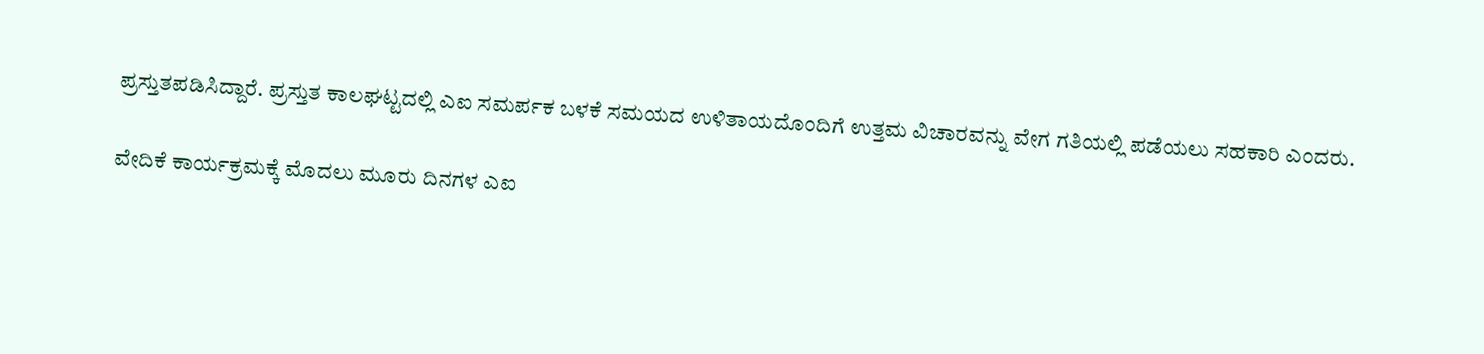ಪ್ರಸ್ತುತಪಡಿಸಿದ್ದಾರೆ. ಪ್ರಸ್ತುತ ಕಾಲಘಟ್ಟದಲ್ಲಿ ಎಐ ಸಮರ್ಪಕ ಬಳಕೆ ಸಮಯದ ಉಳಿತಾಯದೊಂದಿಗೆ ಉತ್ತಮ ವಿಚಾರವನ್ನು ವೇಗ ಗತಿಯಲ್ಲಿ ಪಡೆಯಲು ಸಹಕಾರಿ ಎಂದರು.

ವೇದಿಕೆ ಕಾರ್ಯಕ್ರಮಕ್ಕೆ ಮೊದಲು ಮೂರು ದಿನಗಳ ಎಐ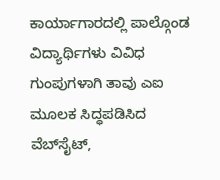ಕಾರ್ಯಾಗಾರದಲ್ಲಿ ಪಾಲ್ಗೊಂಡ ವಿದ್ಯಾರ್ಥಿಗಳು ವಿವಿಧ ಗುಂಪುಗಳಾಗಿ ತಾವು ಎಐ ಮೂಲಕ ಸಿದ್ಧಪಡಿಸಿದ ವೆಬ್‌ಸೈಟ್,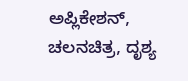ಅಪ್ಲಿಕೇಶನ್, ಚಲನಚಿತ್ರ, ದೃಶ್ಯ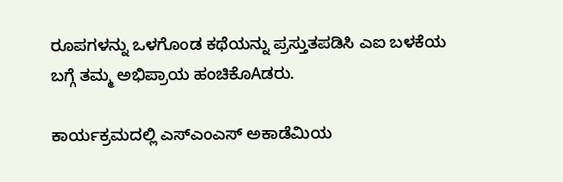ರೂಪಗಳನ್ನು ಒಳಗೊಂಡ ಕಥೆಯನ್ನು ಪ್ರಸ್ತುತಪಡಿಸಿ ಎಐ ಬಳಕೆಯ ಬಗ್ಗೆ ತಮ್ಮ ಅಭಿಪ್ರಾಯ ಹಂಚಿಕೊAಡರು.

ಕಾರ್ಯಕ್ರಮದಲ್ಲಿ ಎಸ್‌ಎಂಎಸ್ ಅಕಾಡೆಮಿಯ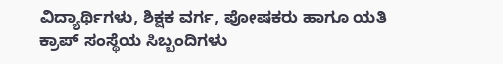ವಿದ್ಯಾರ್ಥಿಗಳು, ಶಿಕ್ಷಕ ವರ್ಗ, ಪೋಷಕರು ಹಾಗೂ ಯತಿ ಕ್ರಾಪ್ ಸಂಸ್ಥೆಯ ಸಿಬ್ಬಂದಿಗಳು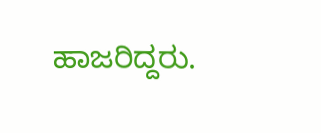ಹಾಜರಿದ್ದರು.